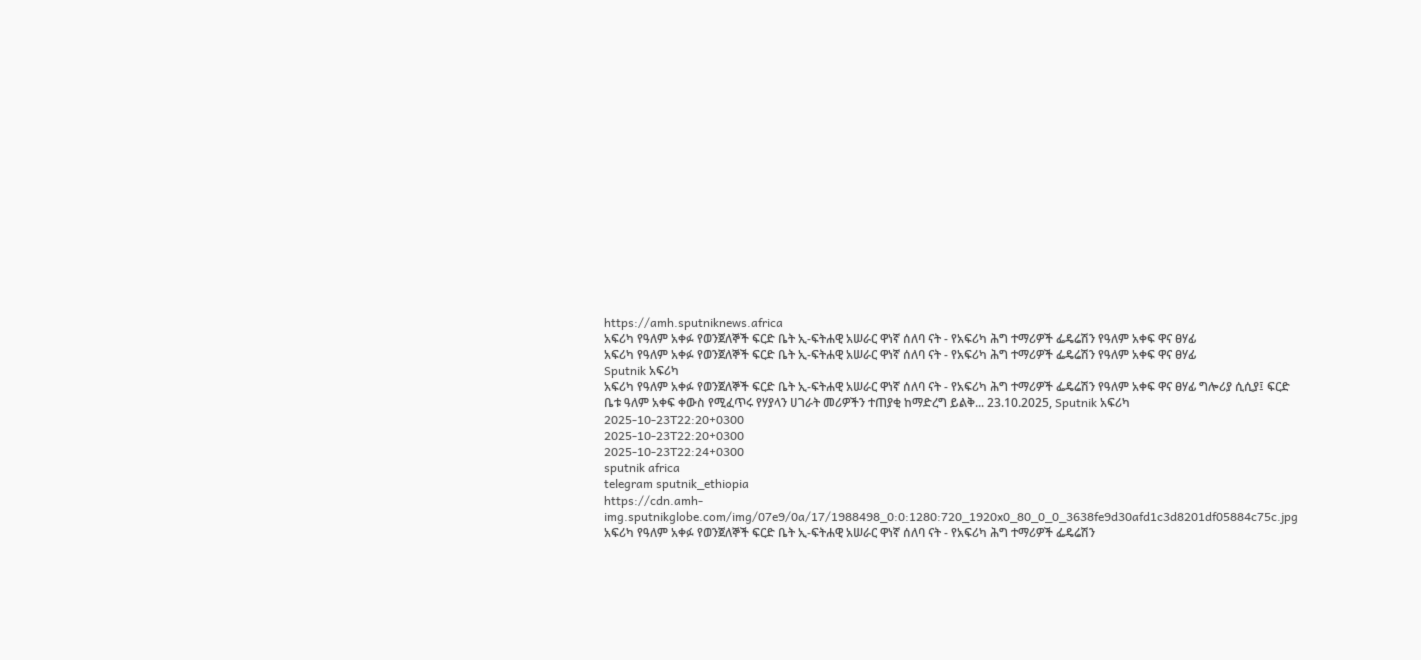https://amh.sputniknews.africa
አፍሪካ የዓለም አቀፉ የወንጀለኞች ፍርድ ቤት ኢ-ፍትሐዊ አሠራር ዋነኛ ሰለባ ናት - የአፍሪካ ሕግ ተማሪዎች ፌዴሬሽን የዓለም አቀፍ ዋና ፀሃፊ
አፍሪካ የዓለም አቀፉ የወንጀለኞች ፍርድ ቤት ኢ-ፍትሐዊ አሠራር ዋነኛ ሰለባ ናት - የአፍሪካ ሕግ ተማሪዎች ፌዴሬሽን የዓለም አቀፍ ዋና ፀሃፊ
Sputnik አፍሪካ
አፍሪካ የዓለም አቀፉ የወንጀለኞች ፍርድ ቤት ኢ-ፍትሐዊ አሠራር ዋነኛ ሰለባ ናት - የአፍሪካ ሕግ ተማሪዎች ፌዴሬሽን የዓለም አቀፍ ዋና ፀሃፊ ግሎሪያ ሲሲያ፤ ፍርድ ቤቱ ዓለም አቀፍ ቀውስ የሚፈጥሩ የሃያላን ሀገራት መሪዎችን ተጠያቂ ከማድረግ ይልቅ... 23.10.2025, Sputnik አፍሪካ
2025-10-23T22:20+0300
2025-10-23T22:20+0300
2025-10-23T22:24+0300
sputnik africa
telegram sputnik_ethiopia
https://cdn.amh-img.sputnikglobe.com/img/07e9/0a/17/1988498_0:0:1280:720_1920x0_80_0_0_3638fe9d30afd1c3d8201df05884c75c.jpg
አፍሪካ የዓለም አቀፉ የወንጀለኞች ፍርድ ቤት ኢ-ፍትሐዊ አሠራር ዋነኛ ሰለባ ናት - የአፍሪካ ሕግ ተማሪዎች ፌዴሬሽን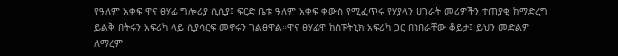የዓለም አቀፍ ዋና ፀሃፊ ግሎሪያ ሲሲያ፤ ፍርድ ቤቱ ዓለም አቀፍ ቀውስ የሚፈጥሩ የሃያላን ሀገራት መሪዎችን ተጠያቂ ከማድረግ ይልቅ በትሩን አፍሪካ ላይ ሲያሳርፍ መኖሩን ገልፀዋል።ዋና ፀሃፊዋ ከስፑትኒክ አፍሪካ ጋር በነበራቸው ቆይታ፤ ይህን መድልዎ ለማረም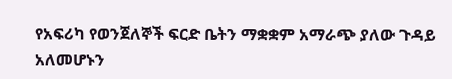የአፍሪካ የወንጀለኞች ፍርድ ቤትን ማቋቋም አማራጭ ያለው ጉዳይ አለመሆኑን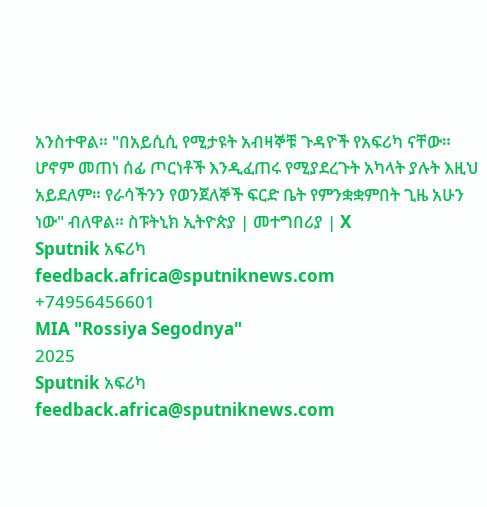አንስተዋል። "በአይሲሲ የሚታዩት አብዛኞቹ ጉዳዮች የአፍሪካ ናቸው። ሆኖም መጠነ ሰፊ ጦርነቶች እንዲፈጠሩ የሚያደረጉት አካላት ያሉት እዚህ አይደለም። የራሳችንን የወንጀለኞች ፍርድ ቤት የምንቋቋምበት ጊዜ አሁን ነው" ብለዋል። ስፑትኒክ ኢትዮጵያ | መተግበሪያ | X
Sputnik አፍሪካ
feedback.africa@sputniknews.com
+74956456601
MIA "Rossiya Segodnya"
2025
Sputnik አፍሪካ
feedback.africa@sputniknews.com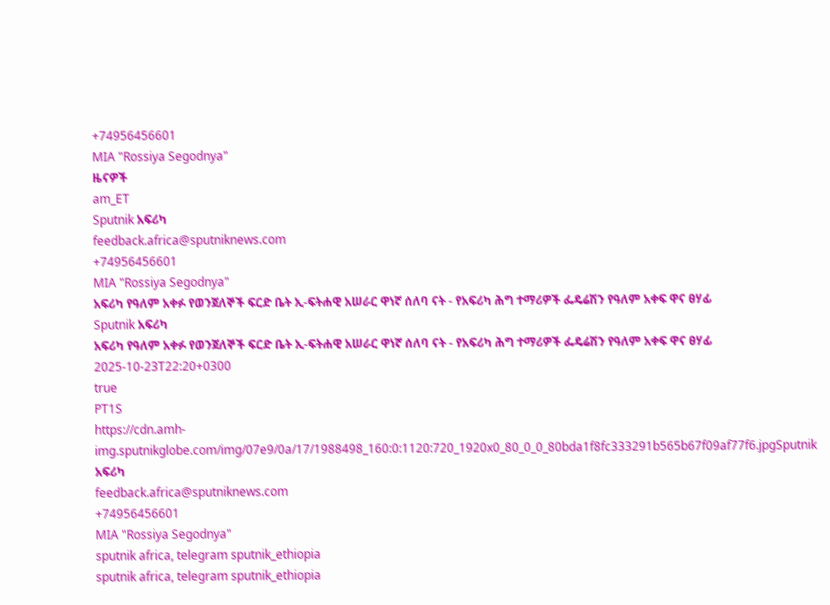+74956456601
MIA "Rossiya Segodnya"
ዜናዎች
am_ET
Sputnik አፍሪካ
feedback.africa@sputniknews.com
+74956456601
MIA "Rossiya Segodnya"
አፍሪካ የዓለም አቀፉ የወንጀለኞች ፍርድ ቤት ኢ-ፍትሐዊ አሠራር ዋነኛ ሰለባ ናት - የአፍሪካ ሕግ ተማሪዎች ፌዴሬሽን የዓለም አቀፍ ዋና ፀሃፊ
Sputnik አፍሪካ
አፍሪካ የዓለም አቀፉ የወንጀለኞች ፍርድ ቤት ኢ-ፍትሐዊ አሠራር ዋነኛ ሰለባ ናት - የአፍሪካ ሕግ ተማሪዎች ፌዴሬሽን የዓለም አቀፍ ዋና ፀሃፊ
2025-10-23T22:20+0300
true
PT1S
https://cdn.amh-img.sputnikglobe.com/img/07e9/0a/17/1988498_160:0:1120:720_1920x0_80_0_0_80bda1f8fc333291b565b67f09af77f6.jpgSputnik አፍሪካ
feedback.africa@sputniknews.com
+74956456601
MIA "Rossiya Segodnya"
sputnik africa, telegram sputnik_ethiopia
sputnik africa, telegram sputnik_ethiopia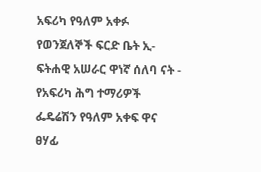አፍሪካ የዓለም አቀፉ የወንጀለኞች ፍርድ ቤት ኢ-ፍትሐዊ አሠራር ዋነኛ ሰለባ ናት - የአፍሪካ ሕግ ተማሪዎች ፌዴሬሽን የዓለም አቀፍ ዋና ፀሃፊ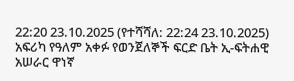22:20 23.10.2025 (የተሻሻለ: 22:24 23.10.2025) አፍሪካ የዓለም አቀፉ የወንጀለኞች ፍርድ ቤት ኢ-ፍትሐዊ አሠራር ዋነኛ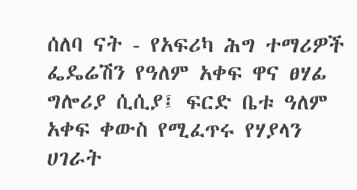ሰለባ ናት - የአፍሪካ ሕግ ተማሪዎች ፌዴሬሽን የዓለም አቀፍ ዋና ፀሃፊ
ግሎሪያ ሲሲያ፤ ፍርድ ቤቱ ዓለም አቀፍ ቀውስ የሚፈጥሩ የሃያላን ሀገራት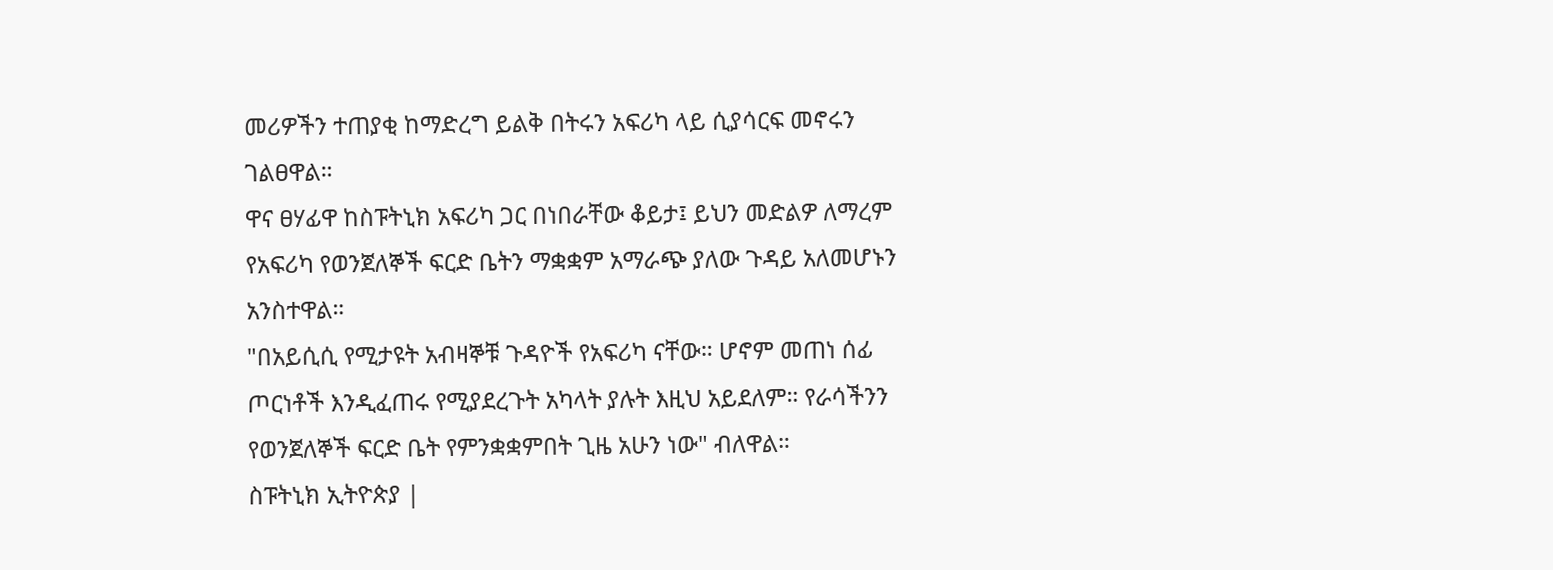መሪዎችን ተጠያቂ ከማድረግ ይልቅ በትሩን አፍሪካ ላይ ሲያሳርፍ መኖሩን ገልፀዋል።
ዋና ፀሃፊዋ ከስፑትኒክ አፍሪካ ጋር በነበራቸው ቆይታ፤ ይህን መድልዎ ለማረም የአፍሪካ የወንጀለኞች ፍርድ ቤትን ማቋቋም አማራጭ ያለው ጉዳይ አለመሆኑን አንስተዋል።
"በአይሲሲ የሚታዩት አብዛኞቹ ጉዳዮች የአፍሪካ ናቸው። ሆኖም መጠነ ሰፊ ጦርነቶች እንዲፈጠሩ የሚያደረጉት አካላት ያሉት እዚህ አይደለም። የራሳችንን የወንጀለኞች ፍርድ ቤት የምንቋቋምበት ጊዜ አሁን ነው" ብለዋል።
ስፑትኒክ ኢትዮጵያ |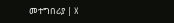መተግበሪያ | X